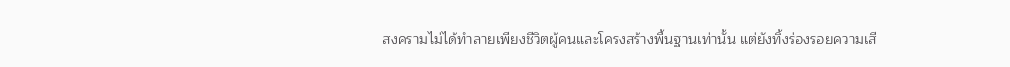สงครามไม่ได้ทำลายเพียงชีวิตผู้คนและโครงสร้างพื้นฐานเท่านั้น แต่ยังทิ้งร่องรอยความเสี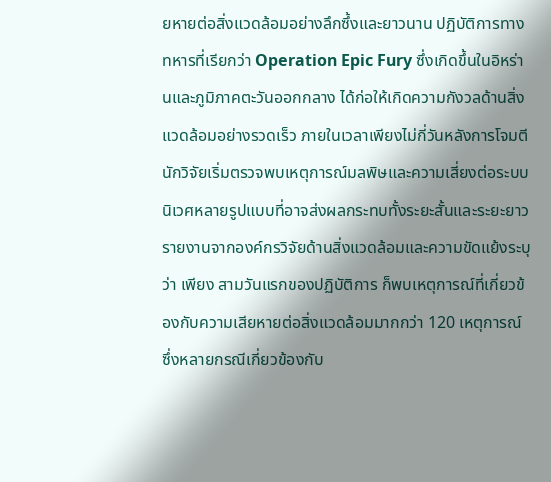ยหายต่อสิ่งแวดล้อมอย่างลึกซึ้งและยาวนาน ปฏิบัติการทางทหารที่เรียกว่า Operation Epic Fury ซึ่งเกิดขึ้นในอิหร่านและภูมิภาคตะวันออกกลาง ได้ก่อให้เกิดความกังวลด้านสิ่งแวดล้อมอย่างรวดเร็ว ภายในเวลาเพียงไม่กี่วันหลังการโจมตี นักวิจัยเริ่มตรวจพบเหตุการณ์มลพิษและความเสี่ยงต่อระบบนิเวศหลายรูปแบบที่อาจส่งผลกระทบทั้งระยะสั้นและระยะยาว
รายงานจากองค์กรวิจัยด้านสิ่งแวดล้อมและความขัดแย้งระบุว่า เพียง สามวันแรกของปฏิบัติการ ก็พบเหตุการณ์ที่เกี่ยวข้องกับความเสียหายต่อสิ่งแวดล้อมมากกว่า 120 เหตุการณ์ ซึ่งหลายกรณีเกี่ยวข้องกับ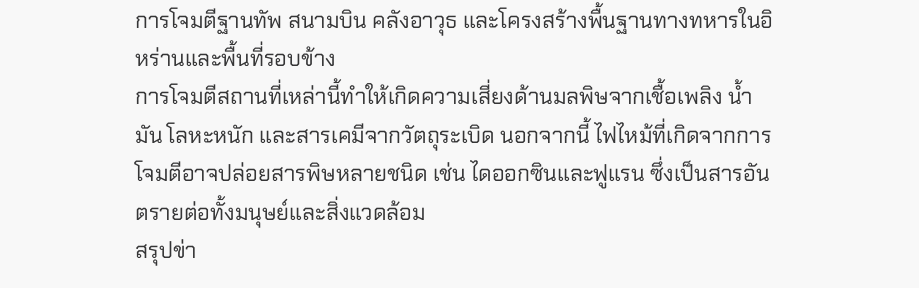การโจมตีฐานทัพ สนามบิน คลังอาวุธ และโครงสร้างพื้นฐานทางทหารในอิหร่านและพื้นที่รอบข้าง
การโจมตีสถานที่เหล่านี้ทำให้เกิดความเสี่ยงด้านมลพิษจากเชื้อเพลิง น้ำมัน โลหะหนัก และสารเคมีจากวัตถุระเบิด นอกจากนี้ ไฟไหม้ที่เกิดจากการโจมตีอาจปล่อยสารพิษหลายชนิด เช่น ไดออกซินและฟูแรน ซึ่งเป็นสารอันตรายต่อทั้งมนุษย์และสิ่งแวดล้อม
สรุปข่า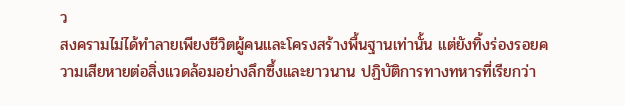ว
สงครามไม่ได้ทำลายเพียงชีวิตผู้คนและโครงสร้างพื้นฐานเท่านั้น แต่ยังทิ้งร่องรอยความเสียหายต่อสิ่งแวดล้อมอย่างลึกซึ้งและยาวนาน ปฏิบัติการทางทหารที่เรียกว่า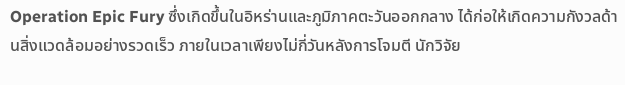Operation Epic Fury ซึ่งเกิดขึ้นในอิหร่านและภูมิภาคตะวันออกกลาง ได้ก่อให้เกิดความกังวลด้านสิ่งแวดล้อมอย่างรวดเร็ว ภายในเวลาเพียงไม่กี่วันหลังการโจมตี นักวิจัย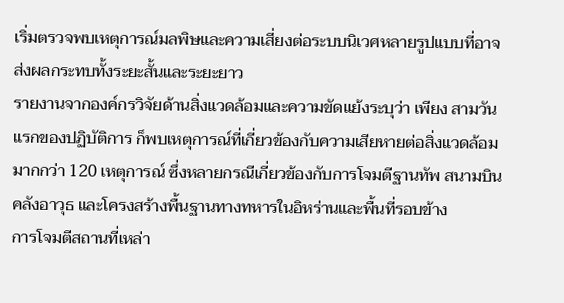เริ่มตรวจพบเหตุการณ์มลพิษและความเสี่ยงต่อระบบนิเวศหลายรูปแบบที่อาจส่งผลกระทบทั้งระยะสั้นและระยะยาว
รายงานจากองค์กรวิจัยด้านสิ่งแวดล้อมและความขัดแย้งระบุว่า เพียง สามวันแรกของปฏิบัติการ ก็พบเหตุการณ์ที่เกี่ยวข้องกับความเสียหายต่อสิ่งแวดล้อมมากกว่า 120 เหตุการณ์ ซึ่งหลายกรณีเกี่ยวข้องกับการโจมตีฐานทัพ สนามบิน คลังอาวุธ และโครงสร้างพื้นฐานทางทหารในอิหร่านและพื้นที่รอบข้าง
การโจมตีสถานที่เหล่า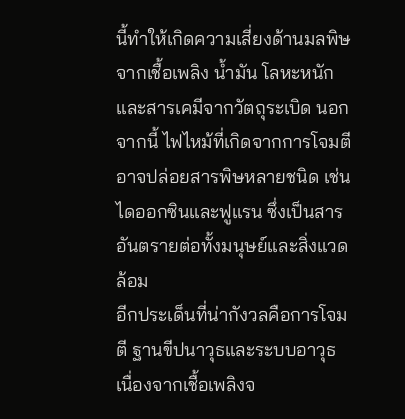นี้ทำให้เกิดความเสี่ยงด้านมลพิษจากเชื้อเพลิง น้ำมัน โลหะหนัก และสารเคมีจากวัตถุระเบิด นอกจากนี้ ไฟไหม้ที่เกิดจากการโจมตีอาจปล่อยสารพิษหลายชนิด เช่น ไดออกซินและฟูแรน ซึ่งเป็นสารอันตรายต่อทั้งมนุษย์และสิ่งแวดล้อม
อีกประเด็นที่น่ากังวลคือการโจมตี ฐานขีปนาวุธและระบบอาวุธ เนื่องจากเชื้อเพลิงจ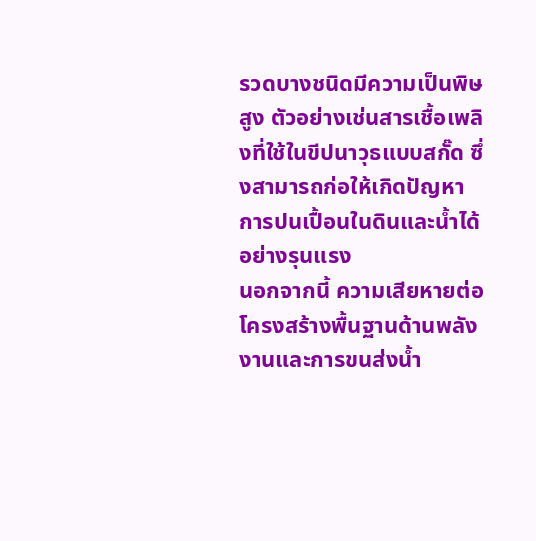รวดบางชนิดมีความเป็นพิษสูง ตัวอย่างเช่นสารเชื้อเพลิงที่ใช้ในขีปนาวุธแบบสกั๊ด ซึ่งสามารถก่อให้เกิดปัญหาการปนเปื้อนในดินและน้ำได้อย่างรุนแรง
นอกจากนี้ ความเสียหายต่อโครงสร้างพื้นฐานด้านพลังงานและการขนส่งน้ำ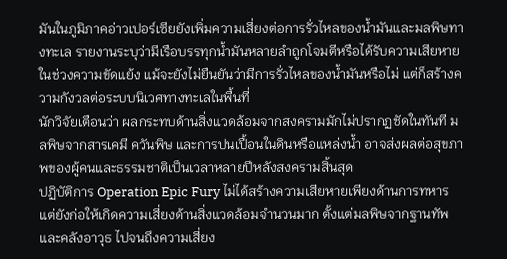มันในภูมิภาคอ่าวเปอร์เซียยังเพิ่มความเสี่ยงต่อการรั่วไหลของน้ำมันและมลพิษทางทะเล รายงานระบุว่ามีเรือบรรทุกน้ำมันหลายลำถูกโจมตีหรือได้รับความเสียหายในช่วงความขัดแย้ง แม้จะยังไม่ยืนยันว่ามีการรั่วไหลของน้ำมันหรือไม่ แต่ก็สร้างความกังวลต่อระบบนิเวศทางทะเลในพื้นที่
นักวิจัยเตือนว่า ผลกระทบด้านสิ่งแวดล้อมจากสงครามมักไม่ปรากฏชัดในทันที มลพิษจากสารเคมี ควันพิษ และการปนเปื้อนในดินหรือแหล่งน้ำ อาจส่งผลต่อสุขภาพของผู้คนและธรรมชาติเป็นเวลาหลายปีหลังสงครามสิ้นสุด
ปฏิบัติการ Operation Epic Fury ไม่ได้สร้างความเสียหายเพียงด้านการทหาร แต่ยังก่อให้เกิดความเสี่ยงด้านสิ่งแวดล้อมจำนวนมาก ตั้งแต่มลพิษจากฐานทัพและคลังอาวุธ ไปจนถึงความเสี่ยง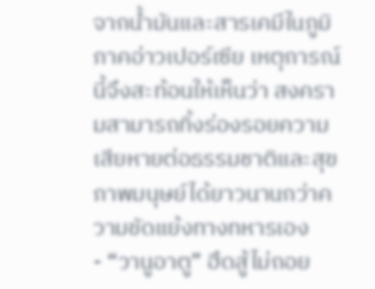จากน้ำมันและสารเคมีในภูมิภาคอ่าวเปอร์เซีย เหตุการณ์นี้จึงสะท้อนให้เห็นว่า สงครามสามารถทิ้งร่องรอยความเสียหายต่อธรรมชาติและสุขภาพมนุษย์ได้ยาวนานกว่าความขัดแย้งทางทหารเอง
- “วานูอาตู” ฮึดสู้ไม่ถอย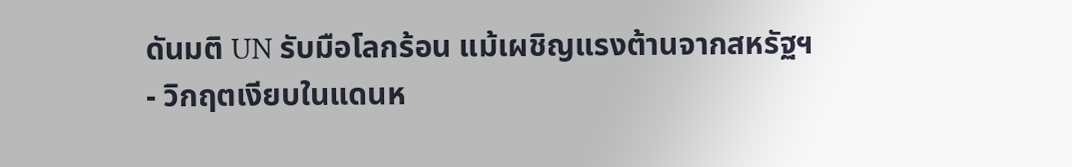ดันมติ UN รับมือโลกร้อน แม้เผชิญแรงต้านจากสหรัฐฯ
- วิกฤตเงียบในแดนห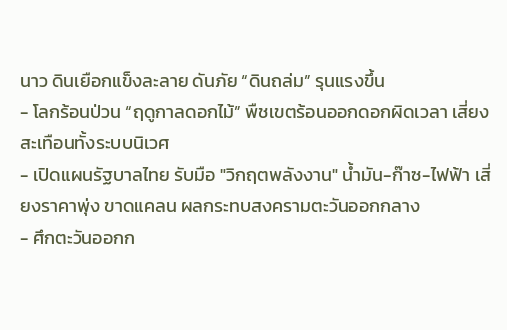นาว ดินเยือกแข็งละลาย ดันภัย “ดินถล่ม” รุนแรงขึ้น
- โลกร้อนป่วน “ฤดูกาลดอกไม้” พืชเขตร้อนออกดอกผิดเวลา เสี่ยงสะเทือนทั้งระบบนิเวศ
- เปิดแผนรัฐบาลไทย รับมือ "วิกฤตพลังงาน" น้ำมัน-ก๊าซ-ไฟฟ้า เสี่ยงราคาพุ่ง ขาดแคลน ผลกระทบสงครามตะวันออกกลาง
- ศึกตะวันออกก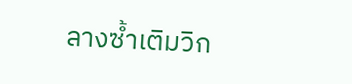ลางซ้ำเติมวิก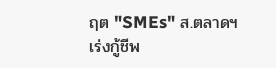ฤต "SMEs" ส.ตลาดฯ เร่งกู้ชีพ